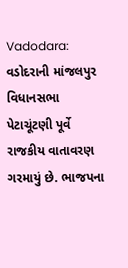Vadodara: વડોદરાની માંજલપુર વિધાનસભા પેટાચૂંટણી પૂર્વે રાજકીય વાતાવરણ ગરમાયું છે. ભાજપના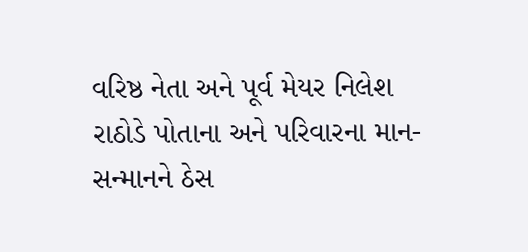વરિષ્ઠ નેતા અને પૂર્વ મેયર નિલેશ રાઠોડે પોતાના અને પરિવારના માન-સન્માનને ઠેસ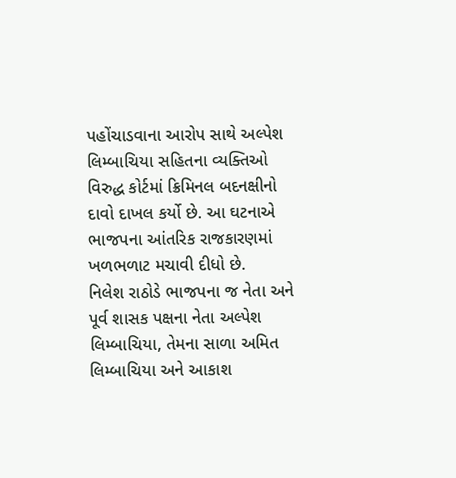પહોંચાડવાના આરોપ સાથે અલ્પેશ લિમ્બાચિયા સહિતના વ્યક્તિઓ વિરુદ્ધ કોર્ટમાં ક્રિમિનલ બદનક્ષીનો દાવો દાખલ કર્યો છે. આ ઘટનાએ ભાજપના આંતરિક રાજકારણમાં ખળભળાટ મચાવી દીધો છે.
નિલેશ રાઠોડે ભાજપના જ નેતા અને પૂર્વ શાસક પક્ષના નેતા અલ્પેશ લિમ્બાચિયા, તેમના સાળા અમિત લિમ્બાચિયા અને આકાશ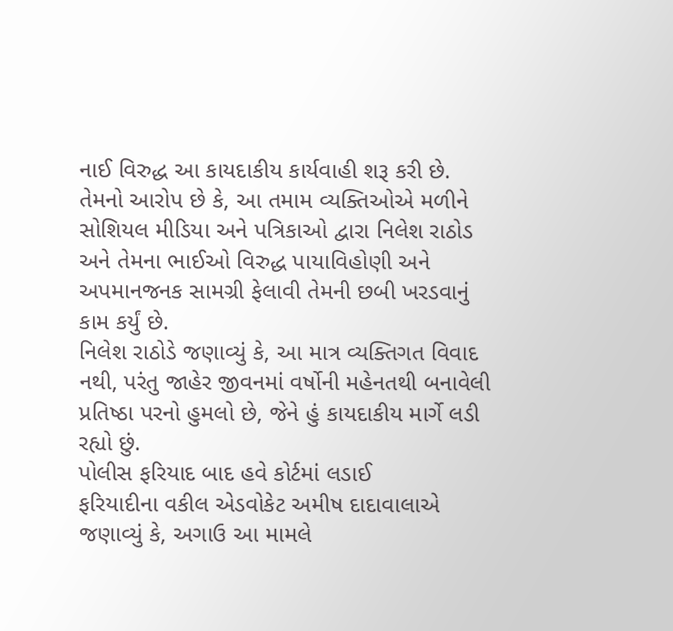નાઈ વિરુદ્ધ આ કાયદાકીય કાર્યવાહી શરૂ કરી છે.
તેમનો આરોપ છે કે, આ તમામ વ્યક્તિઓએ મળીને સોશિયલ મીડિયા અને પત્રિકાઓ દ્વારા નિલેશ રાઠોડ અને તેમના ભાઈઓ વિરુદ્ધ પાયાવિહોણી અને અપમાનજનક સામગ્રી ફેલાવી તેમની છબી ખરડવાનું કામ કર્યું છે.
નિલેશ રાઠોડે જણાવ્યું કે, આ માત્ર વ્યક્તિગત વિવાદ નથી, પરંતુ જાહેર જીવનમાં વર્ષોની મહેનતથી બનાવેલી પ્રતિષ્ઠા પરનો હુમલો છે, જેને હું કાયદાકીય માર્ગે લડી રહ્યો છું.
પોલીસ ફરિયાદ બાદ હવે કોર્ટમાં લડાઈ
ફરિયાદીના વકીલ એડવોકેટ અમીષ દાદાવાલાએ જણાવ્યું કે, અગાઉ આ મામલે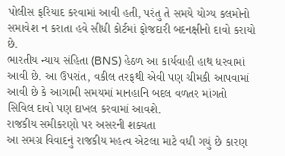પોલીસ ફરિયાદ કરવામાં આવી હતી, પરંતુ તે સમયે યોગ્ય કલમોનો સમાવેશ ન કરાતા હવે સીધી કોર્ટમાં ફોજદારી બદનક્ષીનો દાવો કરાયો છે.
ભારતીય ન્યાય સંહિતા (BNS) હેઠળ આ કાર્યવાહી હાથ ધરવામાં આવી છે. આ ઉપરાંત, વકીલ તરફથી એવી પણ ચીમકી આપવામાં આવી છે કે આગામી સમયમાં માનહાનિ બદલ વળતર માંગતો સિવિલ દાવો પણ દાખલ કરવામાં આવશે.
રાજકીય સમીકરણો પર અસરની શક્યતા
આ સમગ્ર વિવાદનું રાજકીય મહત્વ એટલા માટે વધી ગયું છે કારણ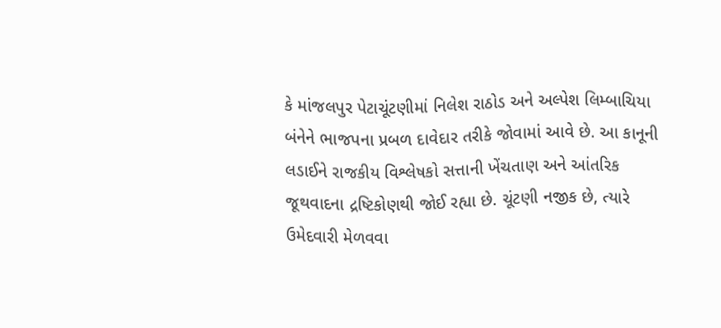કે માંજલપુર પેટાચૂંટણીમાં નિલેશ રાઠોડ અને અલ્પેશ લિમ્બાચિયા બંનેને ભાજપના પ્રબળ દાવેદાર તરીકે જોવામાં આવે છે. આ કાનૂની લડાઈને રાજકીય વિશ્લેષકો સત્તાની ખેંચતાણ અને આંતરિક જૂથવાદના દ્રષ્ટિકોણથી જોઈ રહ્યા છે. ચૂંટણી નજીક છે, ત્યારે ઉમેદવારી મેળવવા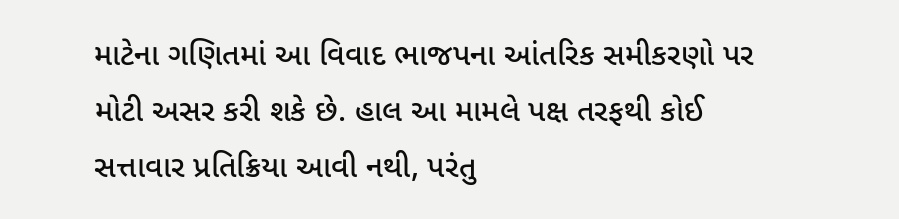માટેના ગણિતમાં આ વિવાદ ભાજપના આંતરિક સમીકરણો પર મોટી અસર કરી શકે છે. હાલ આ મામલે પક્ષ તરફથી કોઈ સત્તાવાર પ્રતિક્રિયા આવી નથી, પરંતુ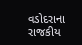વડોદરાના રાજકીય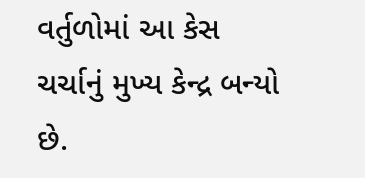વર્તુળોમાં આ કેસ ચર્ચાનું મુખ્ય કેન્દ્ર બન્યો છે.